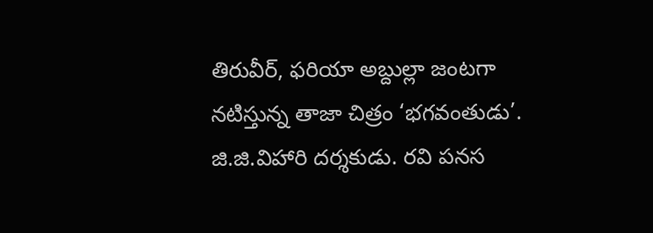తిరువీర్, ఫరియా అబ్దుల్లా జంటగా నటిస్తున్న తాజా చిత్రం ‘భగవంతుడు’. జి.జి.విహారి దర్శకుడు. రవి పనస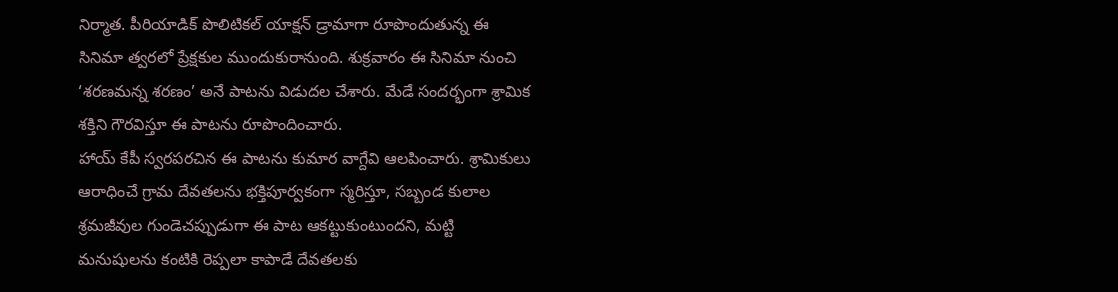నిర్మాత. పీరియాడిక్ పొలిటికల్ యాక్షన్ డ్రామాగా రూపొందుతున్న ఈ సినిమా త్వరలో ప్రేక్షకుల ముందుకురానుంది. శుక్రవారం ఈ సినిమా నుంచి ‘శరణమన్న శరణం’ అనే పాటను విడుదల చేశారు. మేడే సందర్భంగా శ్రామిక శక్తిని గౌరవిస్తూ ఈ పాటను రూపొందించారు.
హాయ్ కేపీ స్వరపరచిన ఈ పాటను కుమార వాగ్దేవి ఆలపించారు. శ్రామికులు ఆరాధించే గ్రామ దేవతలను భక్తిపూర్వకంగా స్మరిస్తూ, సబ్బండ కులాల శ్రమజీవుల గుండెచప్పుడుగా ఈ పాట ఆకట్టుకుంటుందని, మట్టి మనుషులను కంటికి రెప్పలా కాపాడే దేవతలకు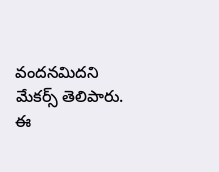వందనమిదని మేకర్స్ తెలిపారు. ఈ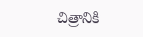చిత్రానికి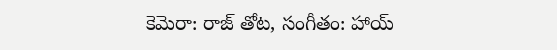కెమెరా: రాజ్ తోట, సంగీతం: హాయ్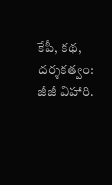కేపీ, కథ, దర్శకత్వం: జీజీ విహారి.